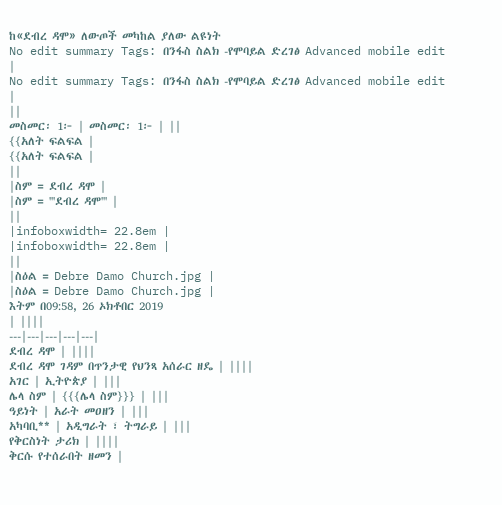ከ«ደብረ ዳሞ» ለውጦች መካከል ያለው ልዩነት
No edit summary Tags: በንፋስ ስልክ -የሞባይል ድረገፅ Advanced mobile edit |
No edit summary Tags: በንፋስ ስልክ -የሞባይል ድረገፅ Advanced mobile edit |
||
መስመር፡ 1፦ | መስመር፡ 1፦ | ||
{{አለት ፍልፍል |
{{አለት ፍልፍል |
||
|ስም = ደብረ ዳሞ |
|ስም = '''ደብረ ዳሞ''' |
||
|infoboxwidth= 22.8em |
|infoboxwidth= 22.8em |
||
|ስዕል = Debre Damo Church.jpg |
|ስዕል = Debre Damo Church.jpg |
እትም በ09:58, 26 ኦክቶበር 2019
| ||||
---|---|---|---|---|
ደብረ ዳሞ | ||||
ደብረ ዳሞ ገዳም በጥንታዊ የህንጻ አሰራር ዘዴ | ||||
አገር | ኢትዮጵያ | |||
ሌላ ስም | {{{ሌላ ስም}}} | |||
ዓይነት | አራት መዐዘን | |||
አካባቢ** | አዲግራት ፣ ትግራይ | |||
የቅርስነት ታሪክ | ||||
ቅርሱ የተሰራበት ዘመን |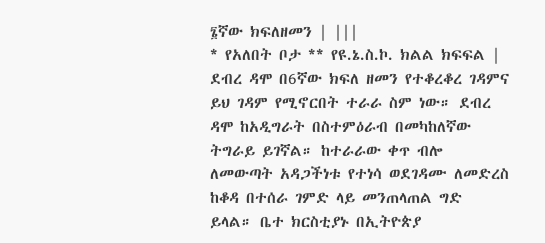፮ኛው ክፍለዘመን | |||
* የአለበት ቦታ ** የዩ.ኔ.ስ.ኮ. ክልል ክፍፍል |
ደብረ ዳሞ በ6ኛው ክፍለ ዘመን የተቆረቆረ ገዳምና ይህ ገዳም የሚኖርበት ተራራ ስም ነው። ደብረ ዳሞ ከአዲግራት በስተምዕራብ በመካከለኛው ትግራይ ይገኛል። ከተራራው ቀጥ ብሎ ለመውጣት አዳጋችነቱ የተነሳ ወደገዳሙ ለመድረስ ከቆዳ በተሰራ ገምድ ላይ መንጠላጠል ግድ ይላል። ቤተ ክርስቲያኑ በኢትዮጵያ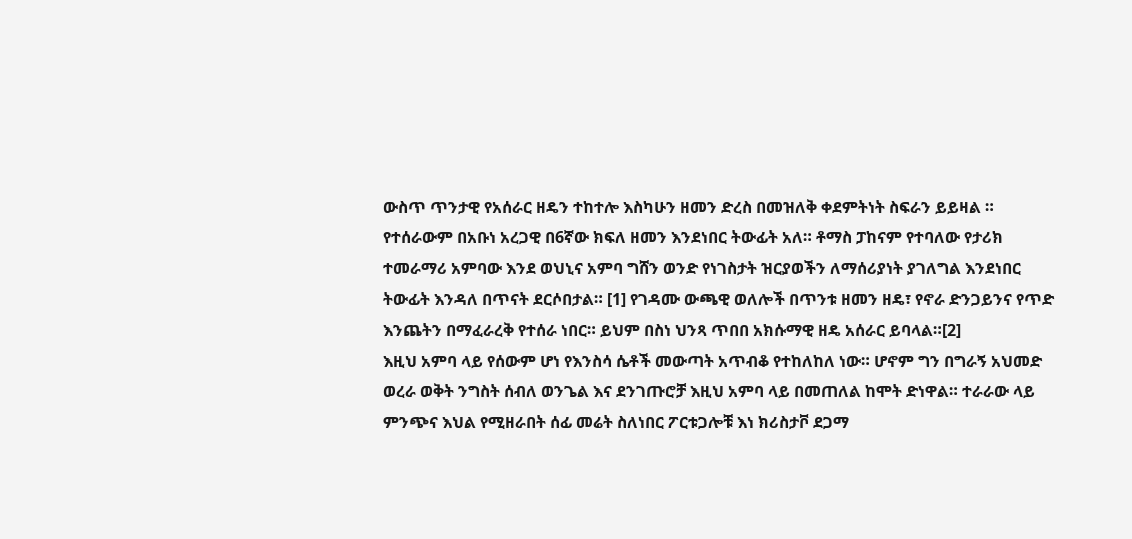ውስጥ ጥንታዊ የአሰራር ዘዴን ተከተሎ እስካሁን ዘመን ድረስ በመዝለቅ ቀደምትነት ስፍራን ይይዛል ።
የተሰራውም በአቡነ አረጋዊ በ6ኛው ክፍለ ዘመን እንደነበር ትውፊት አለ። ቶማስ ፓከናም የተባለው የታሪክ ተመራማሪ አምባው እንደ ወህኒና አምባ ግሸን ወንድ የነገስታት ዝርያወችን ለማሰሪያነት ያገለግል እንደነበር ትውፊት እንዳለ በጥናት ደርሶበታል። [1] የገዳሙ ውጫዊ ወለሎች በጥንቱ ዘመን ዘዴ፣ የኖራ ድንጋይንና የጥድ እንጨትን በማፈራረቅ የተሰራ ነበር። ይህም በስነ ህንጻ ጥበበ አክሱማዊ ዘዴ አሰራር ይባላል።[2]
እዚህ አምባ ላይ የሰውም ሆነ የእንስሳ ሴቶች መውጣት አጥብቆ የተከለከለ ነው። ሆኖም ግን በግራኝ አህመድ ወረራ ወቅት ንግስት ሰብለ ወንጌል እና ደንገጡሮቻ እዚህ አምባ ላይ በመጠለል ከሞት ድነዋል። ተራራው ላይ ምንጭና እህል የሚዘራበት ሰፊ መሬት ስለነበር ፖርቱጋሎቹ እነ ክሪስታቮ ደጋማ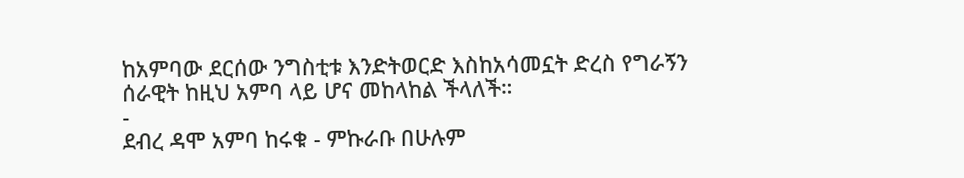ከአምባው ደርሰው ንግስቲቱ እንድትወርድ እስከአሳመኗት ድረስ የግራኝን ሰራዊት ከዚህ አምባ ላይ ሆና መከላከል ችላለች።
-
ደብረ ዳሞ አምባ ከሩቁ - ምኩራቡ በሁሉም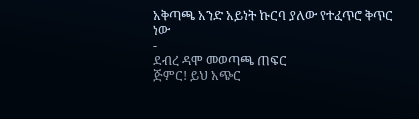አቅጣጫ አንድ አይነት ኩርባ ያለው የተፈጥሮ ቅጥር ነው
-
ደብረ ዳሞ መወጣጫ ጠፍር
ጅምር! ይህ አጭር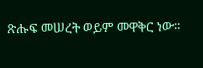ጽሑፍ መሠረት ወይም መዋቅር ነው።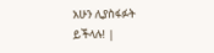አሁን ሊያስፋፉት ይችላሉ! |